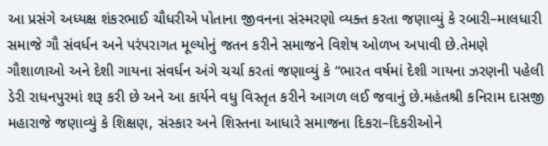આ પ્રસંગે અધ્યક્ષ શંકરભાઈ ચૌધરીએ પોતાના જીવનના સંસ્મરણો વ્યક્ત કરતા જણાવ્યું કે રબારી–માલધારી સમાજે ગૌ સંવર્ધન અને પરંપરાગત મૂલ્યોનું જતન કરીને સમાજને વિશેષ ઓળખ અપાવી છે.તેમણે ગૌશાળાઓ અને દેશી ગાયના સંવર્ધન અંગે ચર્ચા કરતાં જણાવ્યું કે “ભારત વર્ષમાં દેશી ગાયના ઝરણની પહેલી ડેરી રાધનપુરમાં શરૂ કરી છે અને આ કાર્યને વધુ વિસ્તૃત કરીને આગળ લઈ જવાનું છે.મહંતશ્રી કનિરામ દાસજી મહારાજે જણાવ્યું કે શિક્ષણ, સંસ્કાર અને શિસ્તના આધારે સમાજના દિકરા–દિકરીઓને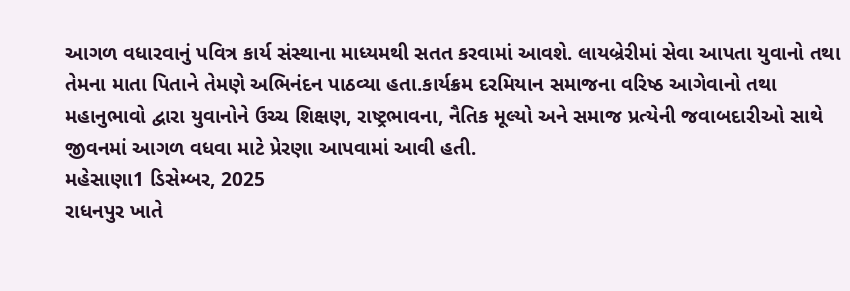આગળ વધારવાનું પવિત્ર કાર્ય સંસ્થાના માધ્યમથી સતત કરવામાં આવશે. લાયબ્રેરીમાં સેવા આપતા યુવાનો તથા તેમના માતા પિતાને તેમણે અભિનંદન પાઠવ્યા હતા.કાર્યક્રમ દરમિયાન સમાજના વરિષ્ઠ આગેવાનો તથા મહાનુભાવો દ્વારા યુવાનોને ઉચ્ચ શિક્ષણ, રાષ્ટ્રભાવના, નૈતિક મૂલ્યો અને સમાજ પ્રત્યેની જવાબદારીઓ સાથે જીવનમાં આગળ વધવા માટે પ્રેરણા આપવામાં આવી હતી.
મહેસાણા1 ડિસેમ્બર, 2025
રાધનપુર ખાતે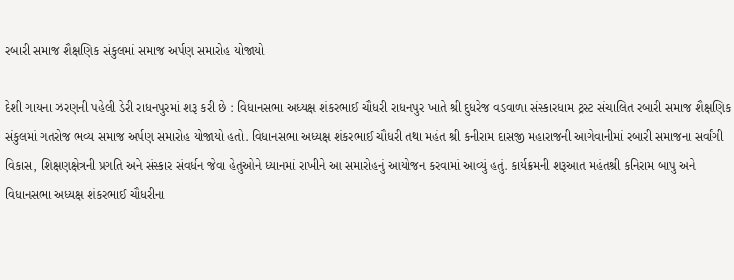રબારી સમાજ શૈક્ષણિક સંકુલમાં સમાજ અર્પણ સમારોહ યોજાયો

દેશી ગાયના ઝરણની પહેલી ડેરી રાધનપુરમાં શરૂ કરી છે : વિધાનસભા અધ્યક્ષ શંકરભાઈ ચૌધરી રાધનપુર ખાતે શ્રી દુધરેજ વડવાળા સંસ્કારધામ ટ્રસ્ટ સંચાલિત રબારી સમાજ શૈક્ષણિક સંકુલમાં ગતરોજ ભવ્ય સમાજ અર્પણ સમારોહ યોજાયો હતો. વિધાનસભા અધ્યક્ષ શંકરભાઈ ચૌધરી તથા મહંત શ્રી કનીરામ દાસજી મહારાજની આગેવાનીમાં રબારી સમાજના સર્વાંગી વિકાસ, શિક્ષણક્ષેત્રની પ્રગતિ અને સંસ્કાર સંવર્ધન જેવા હેતુઓને ધ્યાનમાં રાખીને આ સમારોહનું આયોજન કરવામાં આવ્યું હતું. કાર્યક્રમની શરૂઆત મહંતશ્રી કનિરામ બાપુ અને વિધાનસભા અધ્યક્ષ શંકરભાઈ ચૌધરીના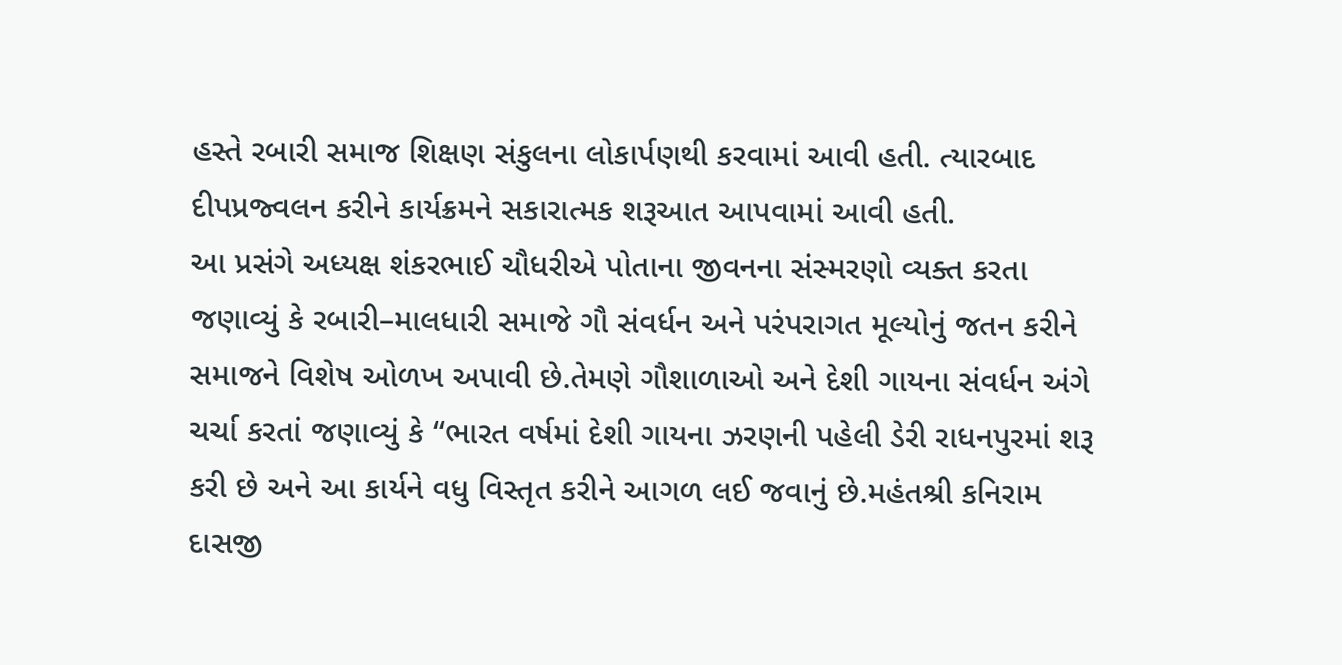હસ્તે રબારી સમાજ શિક્ષણ સંકુલના લોકાર્પણથી કરવામાં આવી હતી. ત્યારબાદ દીપપ્રજ્વલન કરીને કાર્યક્રમને સકારાત્મક શરૂઆત આપવામાં આવી હતી.
આ પ્રસંગે અધ્યક્ષ શંકરભાઈ ચૌધરીએ પોતાના જીવનના સંસ્મરણો વ્યક્ત કરતા જણાવ્યું કે રબારી–માલધારી સમાજે ગૌ સંવર્ધન અને પરંપરાગત મૂલ્યોનું જતન કરીને સમાજને વિશેષ ઓળખ અપાવી છે.તેમણે ગૌશાળાઓ અને દેશી ગાયના સંવર્ધન અંગે ચર્ચા કરતાં જણાવ્યું કે “ભારત વર્ષમાં દેશી ગાયના ઝરણની પહેલી ડેરી રાધનપુરમાં શરૂ કરી છે અને આ કાર્યને વધુ વિસ્તૃત કરીને આગળ લઈ જવાનું છે.મહંતશ્રી કનિરામ દાસજી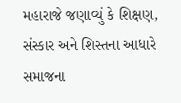મહારાજે જણાવ્યું કે શિક્ષણ, સંસ્કાર અને શિસ્તના આધારે સમાજના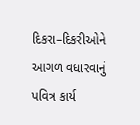દિકરા–દિકરીઓને આગળ વધારવાનું પવિત્ર કાર્ય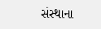સંસ્થાના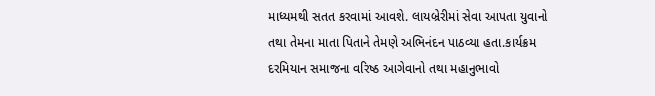માધ્યમથી સતત કરવામાં આવશે. લાયબ્રેરીમાં સેવા આપતા યુવાનો તથા તેમના માતા પિતાને તેમણે અભિનંદન પાઠવ્યા હતા.કાર્યક્રમ દરમિયાન સમાજના વરિષ્ઠ આગેવાનો તથા મહાનુભાવો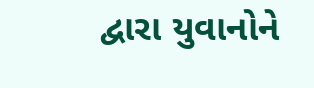દ્વારા યુવાનોને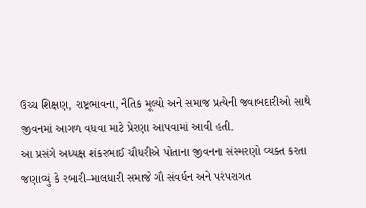ઉચ્ચ શિક્ષણ, રાષ્ટ્રભાવના, નૈતિક મૂલ્યો અને સમાજ પ્રત્યેની જવાબદારીઓ સાથે જીવનમાં આગળ વધવા માટે પ્રેરણા આપવામાં આવી હતી.
આ પ્રસંગે અધ્યક્ષ શંકરભાઈ ચૌધરીએ પોતાના જીવનના સંસ્મરણો વ્યક્ત કરતા જણાવ્યું કે રબારી–માલધારી સમાજે ગૌ સંવર્ધન અને પરંપરાગત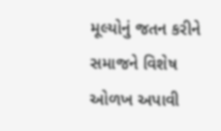મૂલ્યોનું જતન કરીને સમાજને વિશેષ ઓળખ અપાવી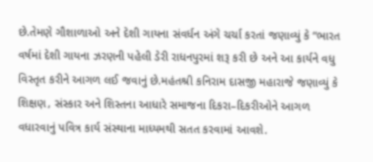છે.તેમણે ગૌશાળાઓ અને દેશી ગાયના સંવર્ધન અંગે ચર્ચા કરતાં જણાવ્યું કે “ભારત વર્ષમાં દેશી ગાયના ઝરણની પહેલી ડેરી રાધનપુરમાં શરૂ કરી છે અને આ કાર્યને વધુ વિસ્તૃત કરીને આગળ લઈ જવાનું છે.મહંતશ્રી કનિરામ દાસજી મહારાજે જણાવ્યું કે શિક્ષણ, સંસ્કાર અને શિસ્તના આધારે સમાજના દિકરા–દિકરીઓને આગળ વધારવાનું પવિત્ર કાર્ય સંસ્થાના માધ્યમથી સતત કરવામાં આવશે.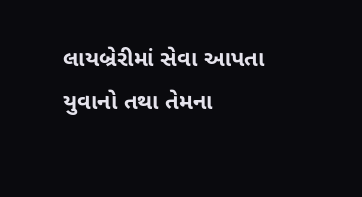લાયબ્રેરીમાં સેવા આપતા યુવાનો તથા તેમના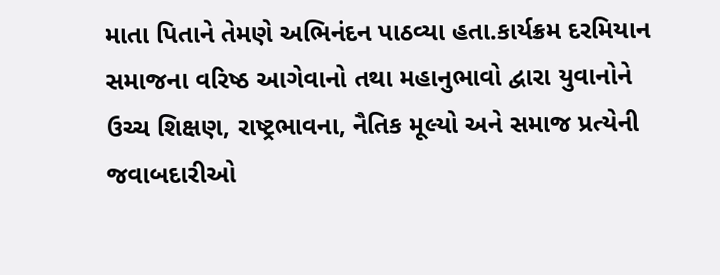માતા પિતાને તેમણે અભિનંદન પાઠવ્યા હતા.કાર્યક્રમ દરમિયાન સમાજના વરિષ્ઠ આગેવાનો તથા મહાનુભાવો દ્વારા યુવાનોને ઉચ્ચ શિક્ષણ, રાષ્ટ્રભાવના, નૈતિક મૂલ્યો અને સમાજ પ્રત્યેની જવાબદારીઓ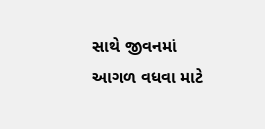સાથે જીવનમાં આગળ વધવા માટે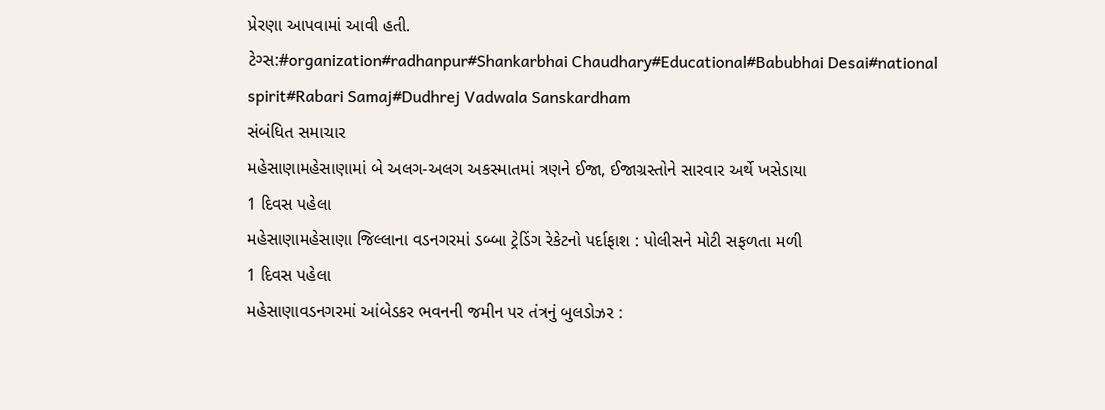પ્રેરણા આપવામાં આવી હતી.
ટેગ્સ:#organization#radhanpur#Shankarbhai Chaudhary#Educational#Babubhai Desai#national spirit#Rabari Samaj#Dudhrej Vadwala Sanskardham
સંબંધિત સમાચાર
મહેસાણામહેસાણામાં બે અલગ-અલગ અકસ્માતમાં ત્રણને ઈજા, ઈજાગ્રસ્તોને સારવાર અર્થે ખસેડાયા
1 દિવસ પહેલા
મહેસાણામહેસાણા જિલ્લાના વડનગરમાં ડબ્બા ટ્રેડિંગ રેકેટનો પર્દાફાશ : પોલીસને મોટી સફળતા મળી
1 દિવસ પહેલા
મહેસાણાવડનગરમાં આંબેડકર ભવનની જમીન પર તંત્રનું બુલડોઝર :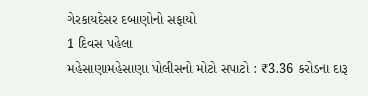ગેરકાયદેસર દબાણોનો સફાયો
1 દિવસ પહેલા
મહેસાણામહેસાણા પોલીસનો મોટો સપાટો : ₹3.36 કરોડના દારૂ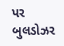પર બુલડોઝર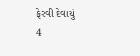ફેરવી દેવાયું
4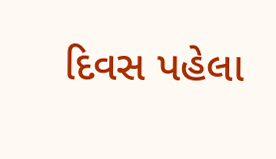દિવસ પહેલા